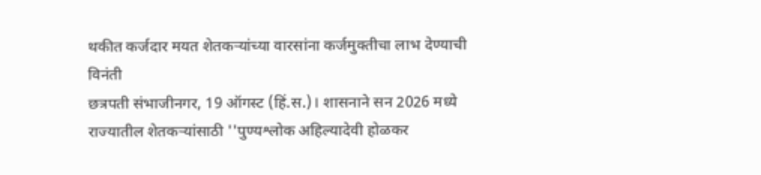थकीत कर्जदार मयत शेतकऱ्यांच्या वारसांना कर्जमुक्तीचा लाभ देण्याची विनंती
छत्रपती संभाजीनगर, 19 ऑगस्ट (हिं.स.)। शासनाने सन 2026 मध्ये राज्यातील शेतकऱ्यांसाठी ''पुण्यश्लोक अहिल्यादेवी होळकर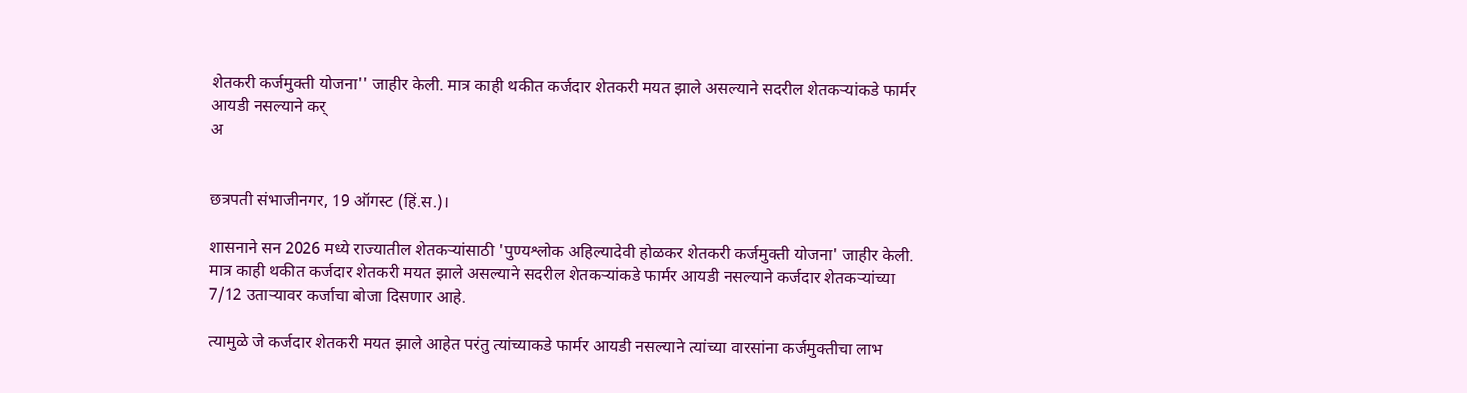शेतकरी कर्जमुक्ती योजना'' जाहीर केली. मात्र काही थकीत कर्जदार शेतकरी मयत झाले असल्याने सदरील शेतकऱ्यांकडे फार्मर आयडी नसल्याने कर्
अ


छत्रपती संभाजीनगर, 19 ऑगस्ट (हिं.स.)।

शासनाने सन 2026 मध्ये राज्यातील शेतकऱ्यांसाठी 'पुण्यश्लोक अहिल्यादेवी होळकर शेतकरी कर्जमुक्ती योजना' जाहीर केली. मात्र काही थकीत कर्जदार शेतकरी मयत झाले असल्याने सदरील शेतकऱ्यांकडे फार्मर आयडी नसल्याने कर्जदार शेतकऱ्यांच्या 7/12 उताऱ्यावर कर्जाचा बोजा दिसणार आहे.

त्यामुळे जे कर्जदार शेतकरी मयत झाले आहेत परंतु त्यांच्याकडे फार्मर आयडी नसल्याने त्यांच्या वारसांना कर्जमुक्तीचा लाभ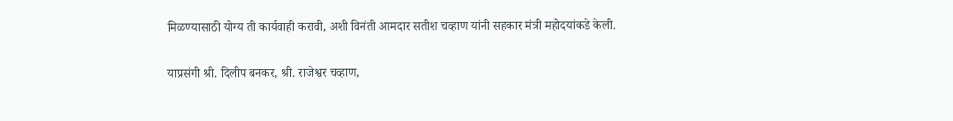मिळण्यासाठी योग्य ती कार्यवाही करावी, अशी विनंती आमदार सतीश चव्हाण यांनी सहकार मंत्री महोदयांकडे केली.

याप्रसंगी श्री. दिलीप बनकर, श्री. राजेश्वर चव्हाण,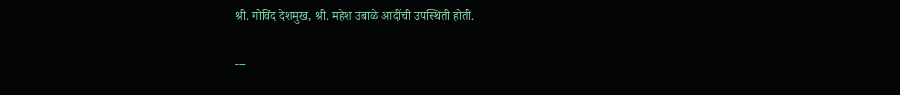श्री. गोविंद देशमुख, श्री. महेश उबाळे आदींची उपस्थिती होती.

---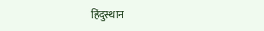हिंदुस्थान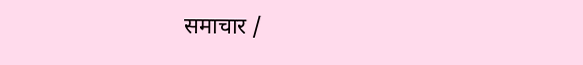समाचार /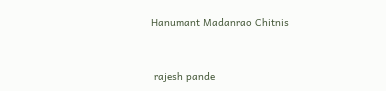Hanumant Madanrao Chitnis


 rajesh pande